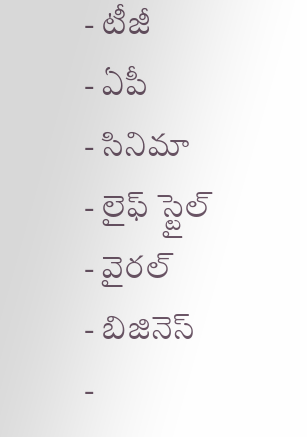- టీజీ
- ఏపీ
- సినిమా
- లైఫ్ స్టైల్
- వైరల్
- బిజినెస్
-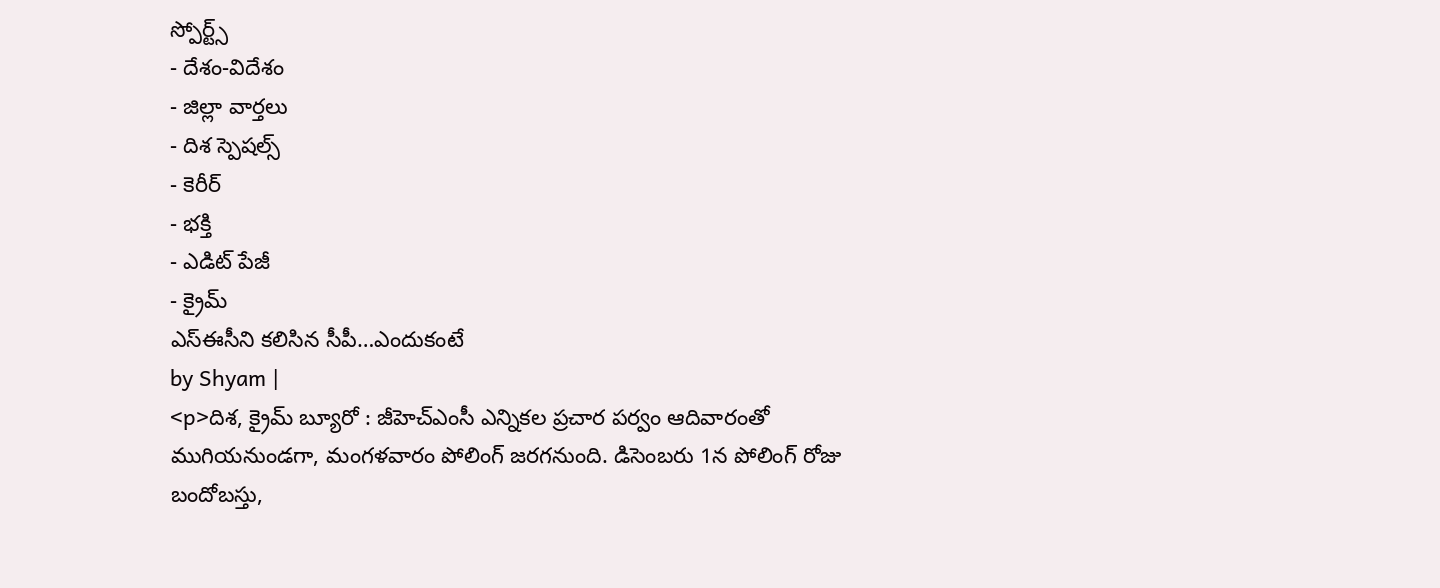స్పోర్ట్స్
- దేశం-విదేశం
- జిల్లా వార్తలు
- దిశ స్పెషల్స్
- కెరీర్
- భక్తి
- ఎడిట్ పేజీ
- క్రైమ్
ఎస్ఈసీని కలిసిన సీపీ…ఎందుకంటే
by Shyam |
<p>దిశ, క్రైమ్ బ్యూరో : జీహెచ్ఎంసీ ఎన్నికల ప్రచార పర్వం ఆదివారంతో ముగియనుండగా, మంగళవారం పోలింగ్ జరగనుంది. డిసెంబరు 1న పోలింగ్ రోజు బందోబస్తు,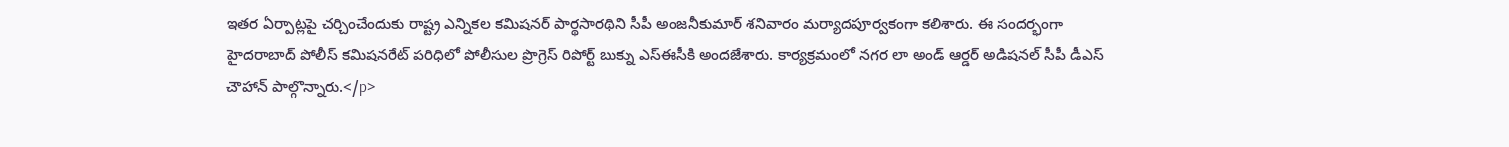ఇతర ఏర్పాట్లపై చర్చించేందుకు రాష్ట్ర ఎన్నికల కమిషనర్ పార్థసారథిని సీపీ అంజనీకుమార్ శనివారం మర్యాదపూర్వకంగా కలిశారు. ఈ సందర్భంగా హైదరాబాద్ పోలీస్ కమిషనరేట్ పరిధిలో పోలీసుల ప్రొగ్రెస్ రిపోర్ట్ బుక్ను ఎస్ఈసీకి అందజేశారు. కార్యక్రమంలో నగర లా అండ్ ఆర్డర్ అడిషనల్ సీపీ డీఎస్ చౌహాన్ పాల్గొన్నారు.</p>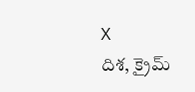X
దిశ, క్రైమ్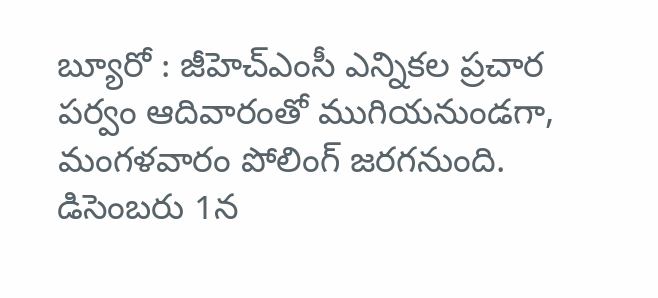బ్యూరో : జీహెచ్ఎంసీ ఎన్నికల ప్రచార పర్వం ఆదివారంతో ముగియనుండగా, మంగళవారం పోలింగ్ జరగనుంది. డిసెంబరు 1న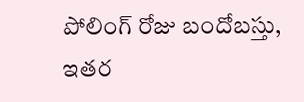పోలింగ్ రోజు బందోబస్తు, ఇతర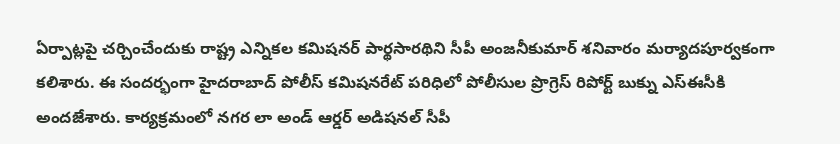ఏర్పాట్లపై చర్చించేందుకు రాష్ట్ర ఎన్నికల కమిషనర్ పార్థసారథిని సీపీ అంజనీకుమార్ శనివారం మర్యాదపూర్వకంగా కలిశారు. ఈ సందర్భంగా హైదరాబాద్ పోలీస్ కమిషనరేట్ పరిధిలో పోలీసుల ప్రొగ్రెస్ రిపోర్ట్ బుక్ను ఎస్ఈసీకి అందజేశారు. కార్యక్రమంలో నగర లా అండ్ ఆర్డర్ అడిషనల్ సీపీ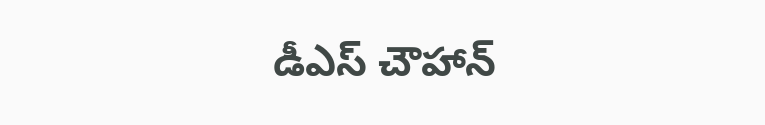డీఎస్ చౌహాన్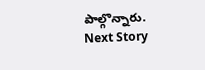పాల్గొన్నారు.
Next Story